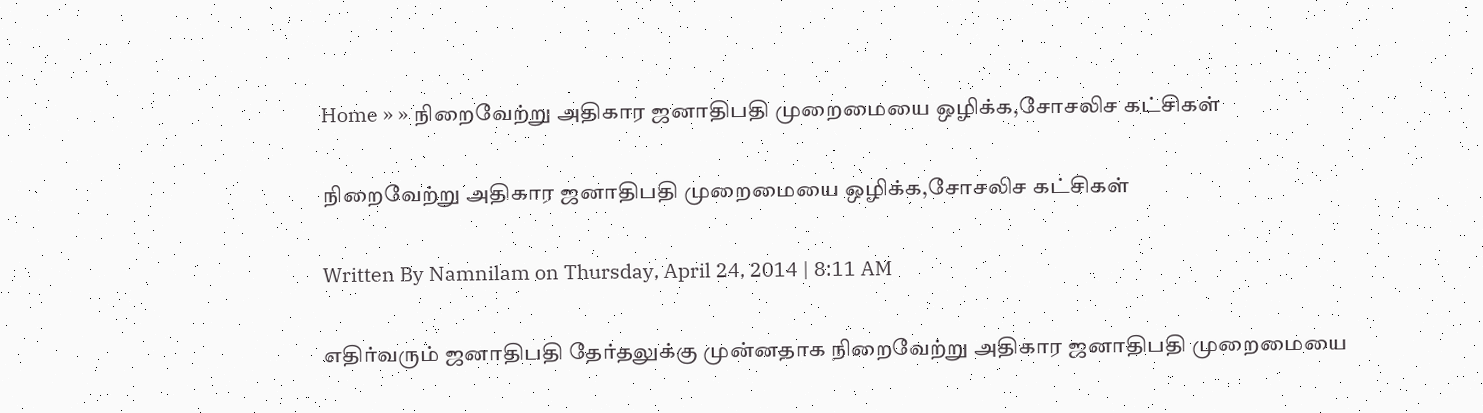Home » » நிறைவேற்று அதிகார ஜனாதிபதி முறைமையை ஒழிக்க,சோசலிச கட்சிகள்

நிறைவேற்று அதிகார ஜனாதிபதி முறைமையை ஒழிக்க,சோசலிச கட்சிகள்

Written By Namnilam on Thursday, April 24, 2014 | 8:11 AM

எதிர்வரும் ஜனாதிபதி தேர்தலுக்கு முன்னதாக நிறைவேற்று அதிகார ஜனாதிபதி முறைமையை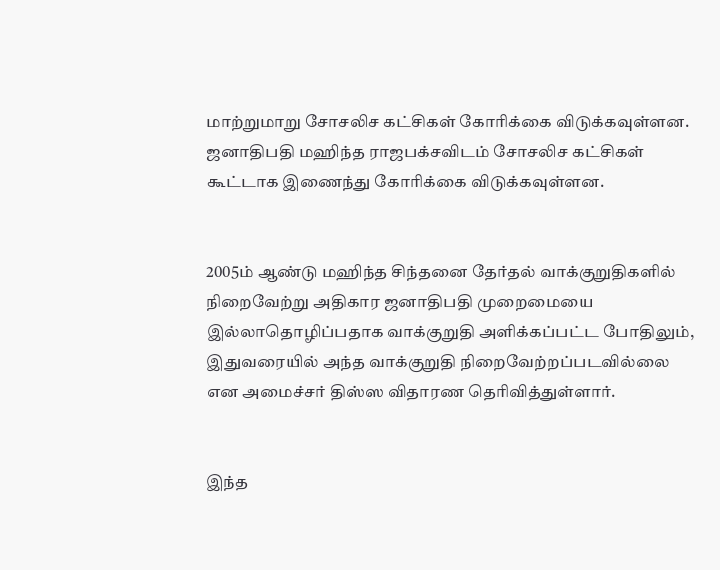மாற்றுமாறு சோசலிச கட்சிகள் கோரிக்கை விடுக்கவுள்ளன. ஜனாதிபதி மஹிந்த ராஜபக்சவிடம் சோசலிச கட்சிகள் கூட்டாக இணைந்து கோரிக்கை விடுக்கவுள்ளன.


2005ம் ஆண்டு மஹிந்த சிந்தனை தேர்தல் வாக்குறுதிகளில் நிறைவேற்று அதிகார ஜனாதிபதி முறைமையை இல்லாதொழிப்பதாக வாக்குறுதி அளிக்கப்பட்ட போதிலும், இதுவரையில் அந்த வாக்குறுதி நிறைவேற்றப்படவில்லை என அமைச்சர் திஸ்ஸ விதாரண தெரிவித்துள்ளார்.


இந்த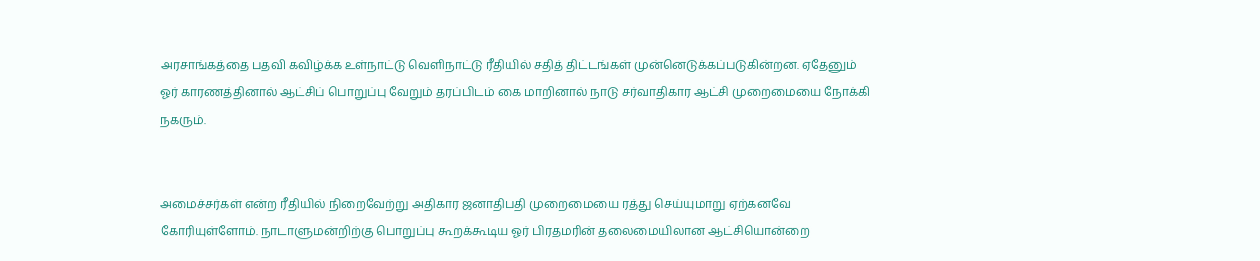அரசாங்கத்தை பதவி கவிழ்க்க உள்நாட்டு வெளிநாட்டு ரீதியில் சதித் திட்டங்கள் முன்னெடுக்கப்படுகின்றன. ஏதேனும் ஓர் காரணத்தினால் ஆட்சிப் பொறுப்பு வேறும் தரப்பிடம் கை மாறினால் நாடு சர்வாதிகார ஆட்சி முறைமையை நோக்கி நகரும்.


அமைச்சர்கள் என்ற ரீதியில் நிறைவேற்று அதிகார ஜனாதிபதி முறைமையை ரத்து செய்யுமாறு ஏற்கனவே கோரியுள்ளோம். நாடாளுமன்றிற்கு பொறுப்பு கூறக்கூடிய ஓர் பிரதமரின் தலைமையிலான ஆட்சியொன்றை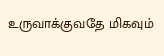உருவாக்குவதே மிகவும்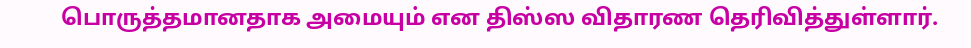பொருத்தமானதாக அமையும் என திஸ்ஸ விதாரண தெரிவித்துள்ளார்.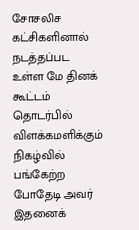சோசலிச கட்சிகளினால் நடத்தப்பட உள்ள மே தினக் கூட்டம் தொடர்பில் விளக்கமளிக்கும் நிகழ்வில் பங்கேற்ற போதேடி அவர் இதனைக்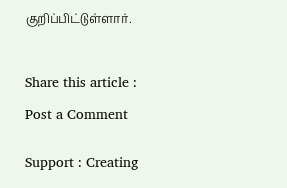குறிப்பிட்டுள்ளார்.



Share this article :

Post a Comment


Support : Creating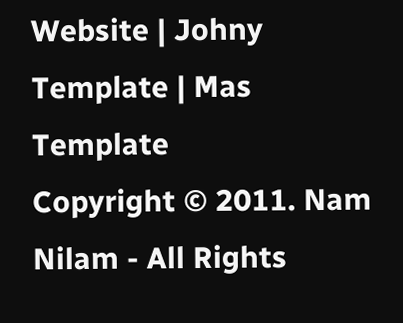Website | Johny Template | Mas Template
Copyright © 2011. Nam Nilam - All Rights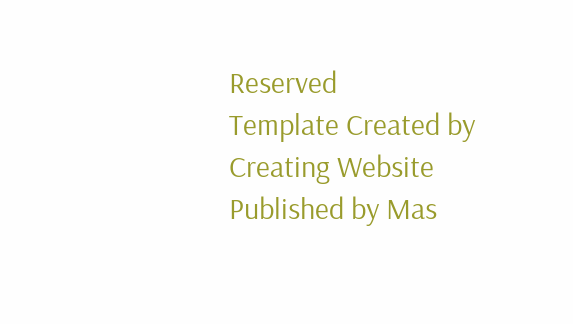Reserved
Template Created by Creating Website Published by Mas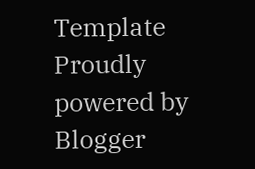Template
Proudly powered by Blogger